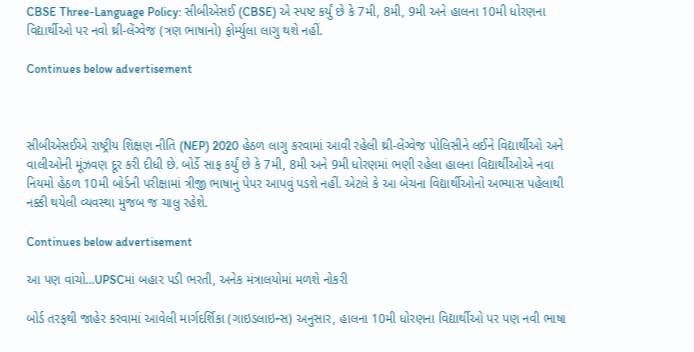CBSE Three-Language Policy: સીબીએસઈ (CBSE) એ સ્પષ્ટ કર્યું છે કે 7મી, 8મી, 9મી અને હાલના 10મી ધોરણના વિદ્યાર્થીઓ પર નવો થ્રી-લેંગ્વેજ (ત્રણ ભાષાનો) ફોર્મ્યુલા લાગુ થશે નહીં.

Continues below advertisement



સીબીએસઈએ રાષ્ટ્રીય શિક્ષણ નીતિ (NEP) 2020 હેઠળ લાગુ કરવામાં આવી રહેલી થ્રી-લેંગ્વેજ પોલિસીને લઈને વિદ્યાર્થીઓ અને વાલીઓની મૂંઝવણ દૂર કરી દીધી છે. બોર્ડે સાફ કર્યું છે કે 7મી, 8મી અને 9મી ધોરણમાં ભણી રહેલા હાલના વિદ્યાર્થીઓએ નવા નિયમો હેઠળ 10મી બોર્ડની પરીક્ષામાં ત્રીજી ભાષાનું પેપર આપવું પડશે નહીં. એટલે કે આ બેચના વિદ્યાર્થીઓનો અભ્યાસ પહેલાથી નક્કી થયેલી વ્યવસ્થા મુજબ જ ચાલુ રહેશે.

Continues below advertisement

આ પણ વાંચો...UPSCમાં બહાર પડી ભરતી, અનેક મંત્રાલયોમાં મળશે નોકરી

બોર્ડ તરફથી જાહેર કરવામાં આવેલી માર્ગદર્શિકા (ગાઇડલાઇન્સ) અનુસાર, હાલના 10મી ધોરણના વિદ્યાર્થીઓ પર પણ નવી ભાષા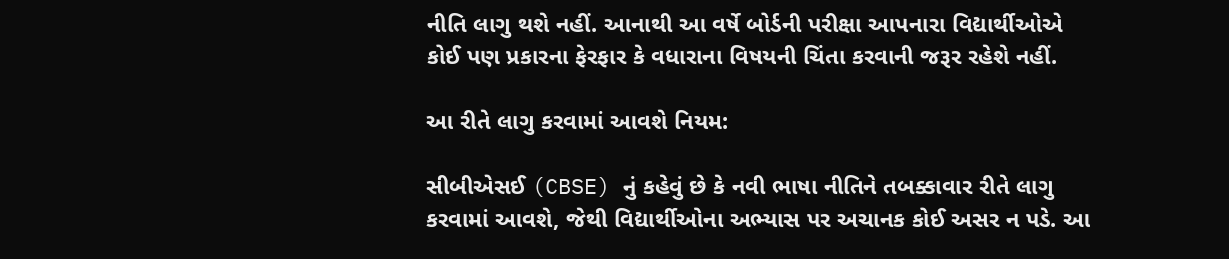નીતિ લાગુ થશે નહીં. આનાથી આ વર્ષે બોર્ડની પરીક્ષા આપનારા વિદ્યાર્થીઓએ કોઈ પણ પ્રકારના ફેરફાર કે વધારાના વિષયની ચિંતા કરવાની જરૂર રહેશે નહીં.

આ રીતે લાગુ કરવામાં આવશે નિયમ:

સીબીએસઈ (CBSE) નું કહેવું છે કે નવી ભાષા નીતિને તબક્કાવાર રીતે લાગુ કરવામાં આવશે, જેથી વિદ્યાર્થીઓના અભ્યાસ પર અચાનક કોઈ અસર ન પડે. આ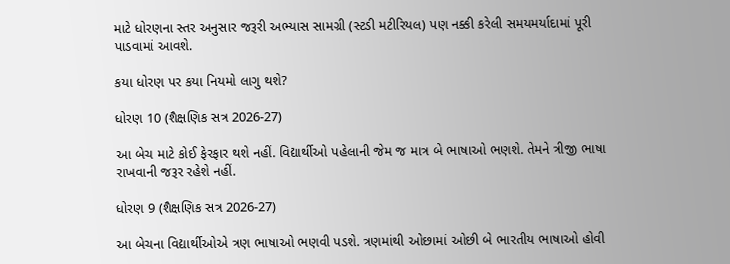માટે ધોરણના સ્તર અનુસાર જરૂરી અભ્યાસ સામગ્રી (સ્ટડી મટીરિયલ) પણ નક્કી કરેલી સમયમર્યાદામાં પૂરી પાડવામાં આવશે.

કયા ધોરણ પર કયા નિયમો લાગુ થશે?

ધોરણ 10 (શૈક્ષણિક સત્ર 2026-27)

આ બેચ માટે કોઈ ફેરફાર થશે નહીં. વિદ્યાર્થીઓ પહેલાની જેમ જ માત્ર બે ભાષાઓ ભણશે. તેમને ત્રીજી ભાષા રાખવાની જરૂર રહેશે નહીં.

ધોરણ 9 (શૈક્ષણિક સત્ર 2026-27)

આ બેચના વિદ્યાર્થીઓએ ત્રણ ભાષાઓ ભણવી પડશે. ત્રણમાંથી ઓછામાં ઓછી બે ભારતીય ભાષાઓ હોવી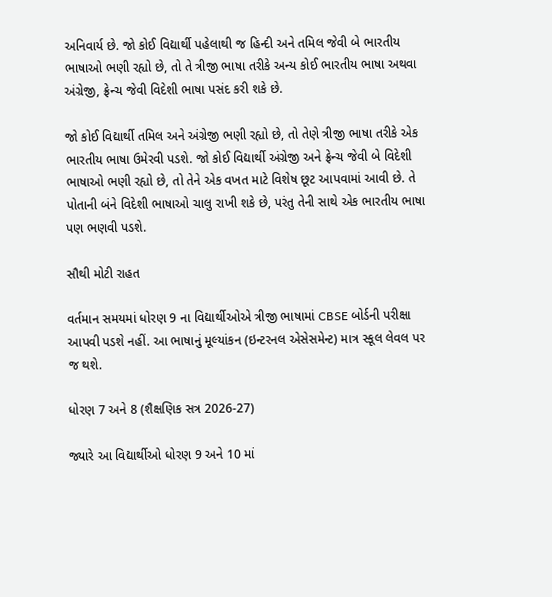અનિવાર્ય છે. જો કોઈ વિદ્યાર્થી પહેલાથી જ હિન્દી અને તમિલ જેવી બે ભારતીય ભાષાઓ ભણી રહ્યો છે, તો તે ત્રીજી ભાષા તરીકે અન્ય કોઈ ભારતીય ભાષા અથવા અંગ્રેજી, ફ્રેન્ચ જેવી વિદેશી ભાષા પસંદ કરી શકે છે.

જો કોઈ વિદ્યાર્થી તમિલ અને અંગ્રેજી ભણી રહ્યો છે, તો તેણે ત્રીજી ભાષા તરીકે એક ભારતીય ભાષા ઉમેરવી પડશે. જો કોઈ વિદ્યાર્થી અંગ્રેજી અને ફ્રેન્ચ જેવી બે વિદેશી ભાષાઓ ભણી રહ્યો છે, તો તેને એક વખત માટે વિશેષ છૂટ આપવામાં આવી છે. તે પોતાની બંને વિદેશી ભાષાઓ ચાલુ રાખી શકે છે, પરંતુ તેની સાથે એક ભારતીય ભાષા પણ ભણવી પડશે.

સૌથી મોટી રાહત

વર્તમાન સમયમાં ધોરણ 9 ના વિદ્યાર્થીઓએ ત્રીજી ભાષામાં CBSE બોર્ડની પરીક્ષા આપવી પડશે નહીં. આ ભાષાનું મૂલ્યાંકન (ઇન્ટરનલ એસેસમેન્ટ) માત્ર સ્કૂલ લેવલ પર જ થશે.

ધોરણ 7 અને 8 (શૈક્ષણિક સત્ર 2026-27)

જ્યારે આ વિદ્યાર્થીઓ ધોરણ 9 અને 10 માં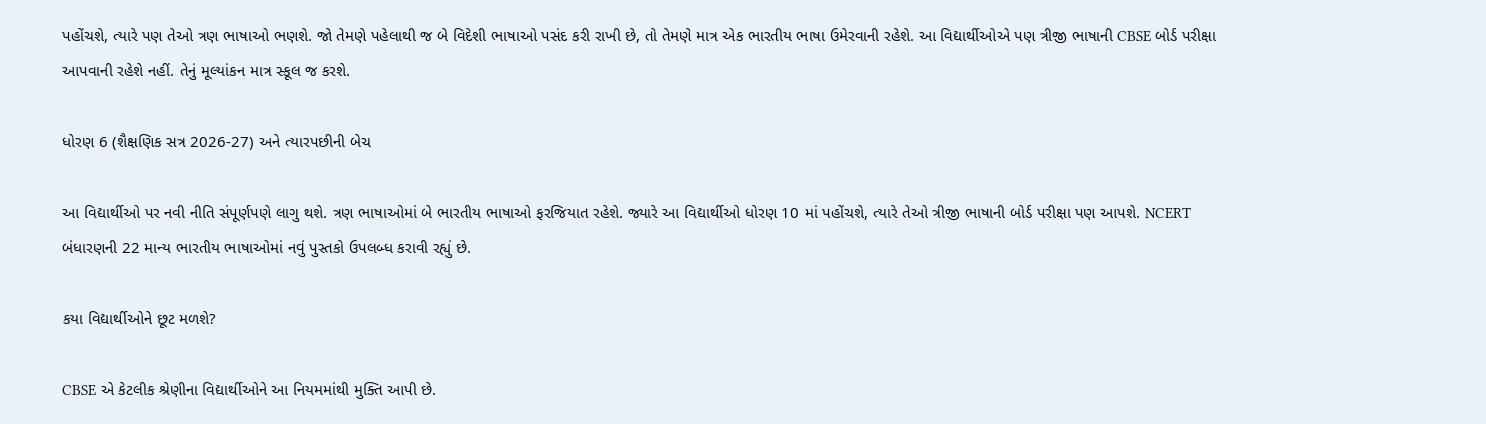પહોંચશે, ત્યારે પણ તેઓ ત્રણ ભાષાઓ ભણશે. જો તેમણે પહેલાથી જ બે વિદેશી ભાષાઓ પસંદ કરી રાખી છે, તો તેમણે માત્ર એક ભારતીય ભાષા ઉમેરવાની રહેશે. આ વિદ્યાર્થીઓએ પણ ત્રીજી ભાષાની CBSE બોર્ડ પરીક્ષા આપવાની રહેશે નહીં. તેનું મૂલ્યાંકન માત્ર સ્કૂલ જ કરશે.

ધોરણ 6 (શૈક્ષણિક સત્ર 2026-27) અને ત્યારપછીની બેચ

આ વિદ્યાર્થીઓ પર નવી નીતિ સંપૂર્ણપણે લાગુ થશે. ત્રણ ભાષાઓમાં બે ભારતીય ભાષાઓ ફરજિયાત રહેશે. જ્યારે આ વિદ્યાર્થીઓ ધોરણ 10 માં પહોંચશે, ત્યારે તેઓ ત્રીજી ભાષાની બોર્ડ પરીક્ષા પણ આપશે. NCERT બંધારણની 22 માન્ય ભારતીય ભાષાઓમાં નવું પુસ્તકો ઉપલબ્ધ કરાવી રહ્યું છે.

કયા વિદ્યાર્થીઓને છૂટ મળશે?

CBSE એ કેટલીક શ્રેણીના વિદ્યાર્થીઓને આ નિયમમાંથી મુક્તિ આપી છે.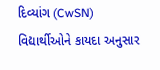દિવ્યાંગ (CwSN) વિદ્યાર્થીઓને કાયદા અનુસાર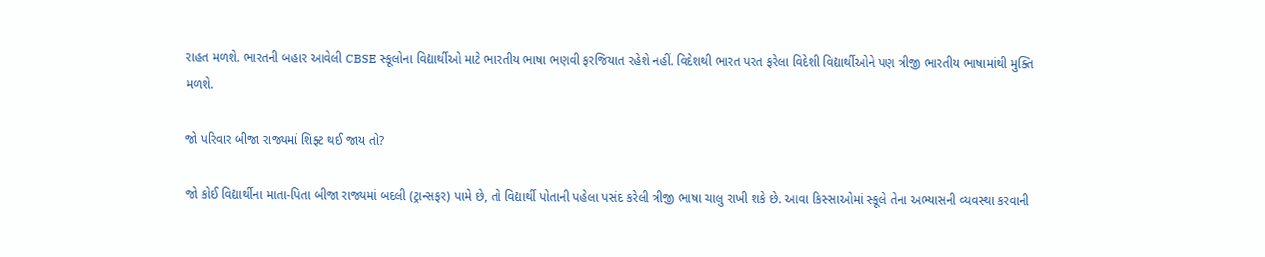રાહત મળશે. ભારતની બહાર આવેલી CBSE સ્કૂલોના વિદ્યાર્થીઓ માટે ભારતીય ભાષા ભણવી ફરજિયાત રહેશે નહીં. વિદેશથી ભારત પરત ફરેલા વિદેશી વિદ્યાર્થીઓને પણ ત્રીજી ભારતીય ભાષામાંથી મુક્તિ મળશે.

જો પરિવાર બીજા રાજ્યમાં શિફ્ટ થઈ જાય તો?

જો કોઈ વિદ્યાર્થીના માતા-પિતા બીજા રાજ્યમાં બદલી (ટ્રાન્સફર) પામે છે, તો વિદ્યાર્થી પોતાની પહેલા પસંદ કરેલી ત્રીજી ભાષા ચાલુ રાખી શકે છે. આવા કિસ્સાઓમાં સ્કૂલે તેના અભ્યાસની વ્યવસ્થા કરવાની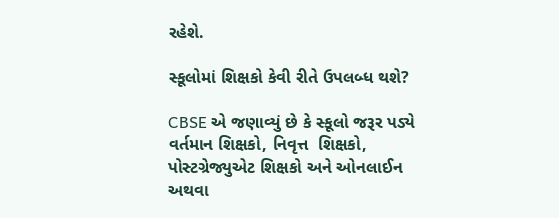રહેશે.

સ્કૂલોમાં શિક્ષકો કેવી રીતે ઉપલબ્ધ થશે?

CBSE એ જણાવ્યું છે કે સ્કૂલો જરૂર પડ્યે વર્તમાન શિક્ષકો, નિવૃત્ત  શિક્ષકો, પોસ્ટગ્રેજ્યુએટ શિક્ષકો અને ઓનલાઈન અથવા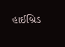હાઈબ્રિડ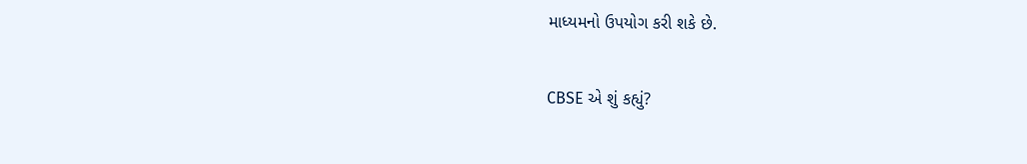માધ્યમનો ઉપયોગ કરી શકે છે.

CBSE એ શું કહ્યું?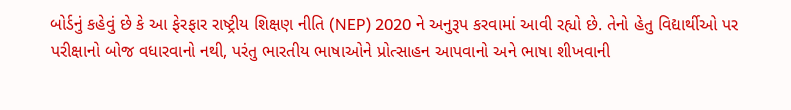બોર્ડનું કહેવું છે કે આ ફેરફાર રાષ્ટ્રીય શિક્ષણ નીતિ (NEP) 2020 ને અનુરૂપ કરવામાં આવી રહ્યો છે. તેનો હેતુ વિદ્યાર્થીઓ પર પરીક્ષાનો બોજ વધારવાનો નથી, પરંતુ ભારતીય ભાષાઓને પ્રોત્સાહન આપવાનો અને ભાષા શીખવાની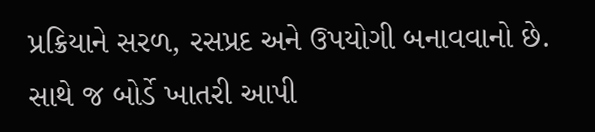પ્રક્રિયાને સરળ, રસપ્રદ અને ઉપયોગી બનાવવાનો છે. સાથે જ બોર્ડે ખાતરી આપી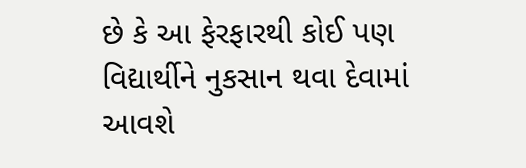છે કે આ ફેરફારથી કોઈ પણ વિદ્યાર્થીને નુકસાન થવા દેવામાં આવશે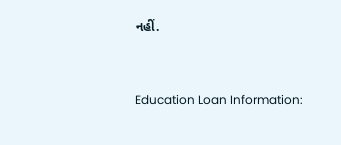નહીં.


Education Loan Information: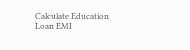Calculate Education Loan EMI